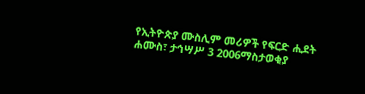የኢትዮጵያ ሙስሊም መሪዎች የፍርድ ሒደት
ሐሙስ፣ ታኅሣሥ 3 2006ማስታወቂያ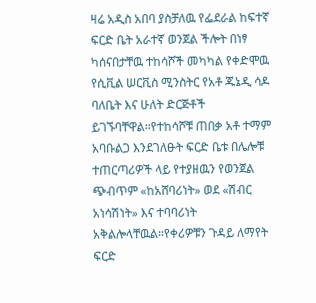ዛሬ አዲስ አበባ ያስቻለዉ የፌደራል ከፍተኛ ፍርድ ቤት አራተኛ ወንጀል ችሎት በነፃ ካሰናበታቸዉ ተከሳሾች መካካል የቀድሞዉ የሲቪል ሠርቪስ ሚንስትር የአቶ ጁኔዲ ሳዶ ባለቤት እና ሁለት ድርጅቶች ይገኙባቸዋል።የተከሳሾቹ ጠበቃ አቶ ተማም አባቡልጋ እንደገለፁት ፍርድ ቤቱ በሌሎቹ ተጠርጣሪዎች ላይ የተያዘዉን የወንጀል ጭብጥም «ከአሸባሪነት» ወደ «ሽብር አነሳሽነት» እና ተባባሪነት አቅልሎላቸዉል።የቀሪዎቹን ጉዳይ ለማየት ፍርድ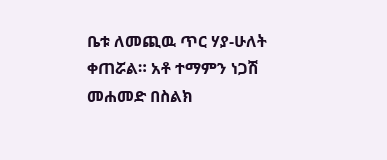ቤቱ ለመጪዉ ጥር ሃያ-ሁለት ቀጠሯል። አቶ ተማምን ነጋሽ መሐመድ በስልክ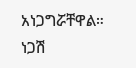አነጋግሯቸዋል።
ነጋሽ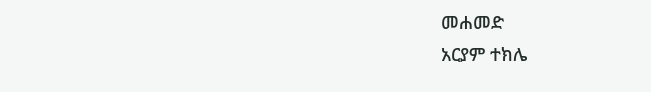መሐመድ
አርያም ተክሌ